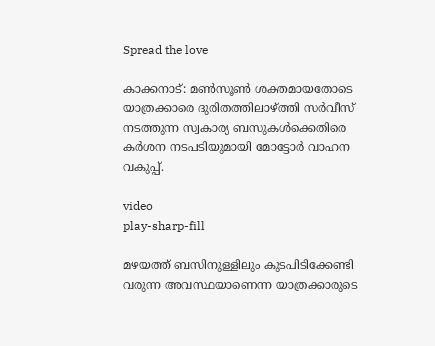Spread the love

കാക്കനാട്: മണ്‍സൂണ്‍ ശക്തമായതോടെ യാത്രക്കാരെ ദുരിതത്തിലാഴ്ത്തി സർവീസ് നടത്തുന്ന സ്വകാര്യ ബസുകള്‍ക്കെതിരെ കർശന നടപടിയുമായി മോട്ടോർ വാഹന വകുപ്പ്.

video
play-sharp-fill

മഴയത്ത് ബസിനുള്ളിലും കുടപിടിക്കേണ്ടി വരുന്ന അവസ്ഥയാണെന്ന യാത്രക്കാരുടെ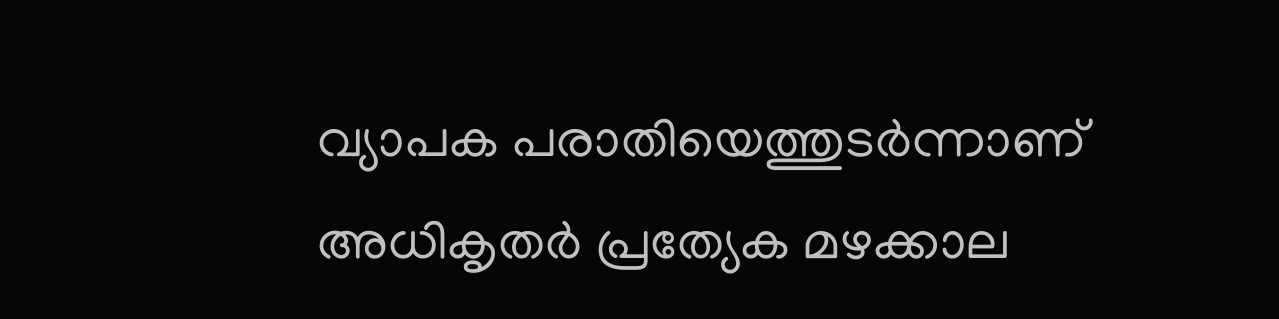വ്യാപക പരാതിയെത്തുടർന്നാണ് അധികൃതർ പ്രത്യേക മഴക്കാല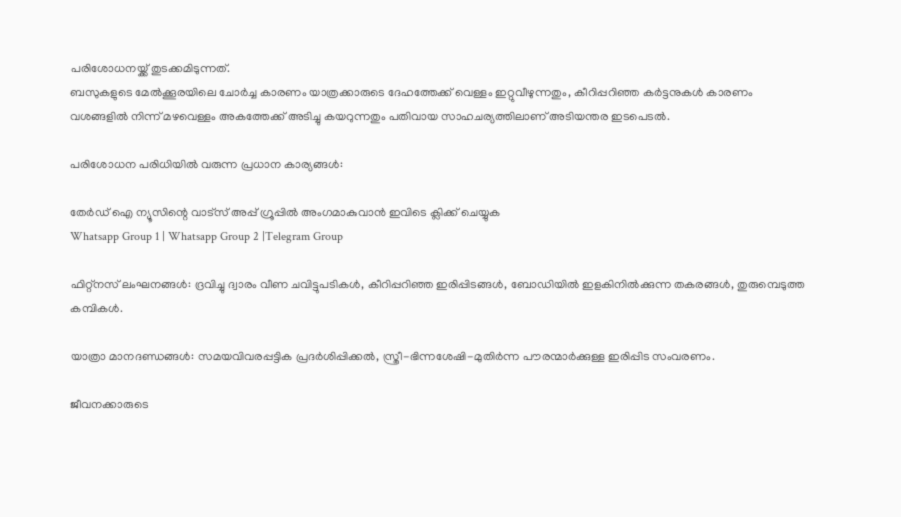പരിശോധനയ്ക്ക് തുടക്കമിടുന്നത്.
ബസുകളുടെ മേല്‍ക്കൂരയിലെ ചോർച്ച കാരണം യാത്രക്കാരുടെ ദേഹത്തേക്ക് വെള്ളം ഇറ്റുവീഴുന്നതും, കീറിപ്പറിഞ്ഞ കർട്ടനുകള്‍ കാരണം വശങ്ങളില്‍ നിന്ന് മഴവെള്ളം അകത്തേക്ക് അടിച്ചു കയറുന്നതും പതിവായ സാഹചര്യത്തിലാണ് അടിയന്തര ഇടപെടല്‍.

പരിശോധന പരിധിയില്‍ വരുന്ന പ്രധാന കാര്യങ്ങള്‍:

തേർഡ് ഐ ന്യൂസിന്റെ വാട്സ് അപ്പ് ഗ്രൂപ്പിൽ അംഗമാകുവാൻ ഇവിടെ ക്ലിക്ക് ചെയ്യുക
Whatsapp Group 1 | Whatsapp Group 2 |Telegram Group

ഫിറ്റ്‌നസ് ലംഘനങ്ങള്‍: ദ്രവിച്ചു ദ്വാരം വീണ ചവിട്ടുപടികള്‍, കീറിപ്പറിഞ്ഞ ഇരിപ്പിടങ്ങള്‍, ബോഡിയില്‍ ഇളകിനില്‍ക്കുന്ന തകരങ്ങള്‍, തുരുമ്പെടുത്ത കമ്പികള്‍.

യാത്രാ മാനദണ്ഡങ്ങള്‍: സമയവിവരപ്പട്ടിക പ്രദർശിപ്പിക്കല്‍, സ്ത്രീ-ഭിന്നശേഷി-മുതിർന്ന പൗരന്മാർക്കുള്ള ഇരിപ്പിട സംവരണം.

ജീവനക്കാരുടെ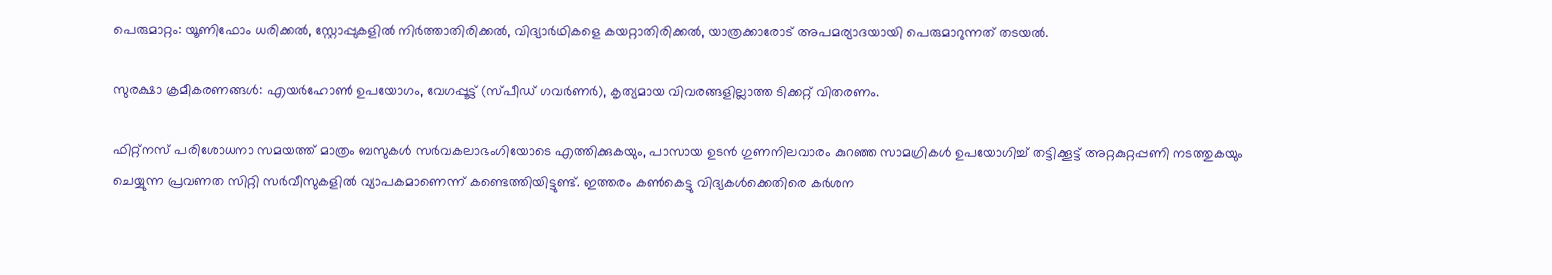പെരുമാറ്റം: യൂണിഫോം ധരിക്കല്‍, സ്റ്റോപ്പുകളില്‍ നിർത്താതിരിക്കല്‍, വിദ്യാർഥികളെ കയറ്റാതിരിക്കല്‍, യാത്രക്കാരോട് അപമര്യാദയായി പെരുമാറുന്നത് തടയല്‍.

സുരക്ഷാ ക്രമീകരണങ്ങള്‍: എയർഹോണ്‍ ഉപയോഗം, വേഗപ്പൂട്ട് (സ്പീഡ് ഗവർണർ), കൃത്യമായ വിവരങ്ങളില്ലാത്ത ടിക്കറ്റ് വിതരണം.

ഫിറ്റ്‌നസ് പരിശോധനാ സമയത്ത് മാത്രം ബസുകള്‍ സർവകലാഭംഗിയോടെ എത്തിക്കുകയും, പാസായ ഉടൻ ഗുണനിലവാരം കുറഞ്ഞ സാമഗ്രികള്‍ ഉപയോഗിച്ച്‌ തട്ടിക്കൂട്ട് അറ്റകുറ്റപ്പണി നടത്തുകയും ചെയ്യുന്ന പ്രവണത സിറ്റി സർവീസുകളില്‍ വ്യാപകമാണെന്ന് കണ്ടെത്തിയിട്ടുണ്ട്. ഇത്തരം കണ്‍കെട്ടു വിദ്യകള്‍ക്കെതിരെ കർശന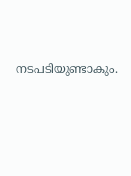നടപടിയുണ്ടാകും.